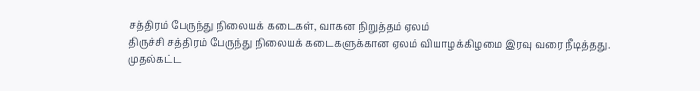சத்திரம் பேருந்து நிலையக் கடைகள், வாகன நிறுத்தம் ஏலம்
திருச்சி சத்திரம் பேருந்து நிலையக் கடைகளுக்கான ஏலம் வியாழக்கிழமை இரவு வரை நீடித்தது. முதல்கட்ட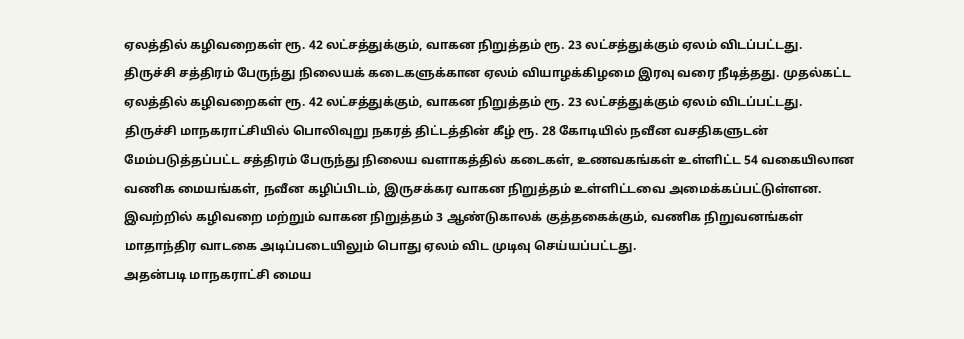ஏலத்தில் கழிவறைகள் ரூ. 42 லட்சத்துக்கும், வாகன நிறுத்தம் ரூ. 23 லட்சத்துக்கும் ஏலம் விடப்பட்டது.
திருச்சி சத்திரம் பேருந்து நிலையக் கடைகளுக்கான ஏலம் வியாழக்கிழமை இரவு வரை நீடித்தது. முதல்கட்ட ஏலத்தில் கழிவறைகள் ரூ. 42 லட்சத்துக்கும், வாகன நிறுத்தம் ரூ. 23 லட்சத்துக்கும் ஏலம் விடப்பட்டது.
திருச்சி மாநகராட்சியில் பொலிவுறு நகரத் திட்டத்தின் கீழ் ரூ. 28 கோடியில் நவீன வசதிகளுடன் மேம்படுத்தப்பட்ட சத்திரம் பேருந்து நிலைய வளாகத்தில் கடைகள், உணவகங்கள் உள்ளிட்ட 54 வகையிலான வணிக மையங்கள், நவீன கழிப்பிடம், இருசக்கர வாகன நிறுத்தம் உள்ளிட்டவை அமைக்கப்பட்டுள்ளன.
இவற்றில் கழிவறை மற்றும் வாகன நிறுத்தம் 3 ஆண்டுகாலக் குத்தகைக்கும், வணிக நிறுவனங்கள் மாதாந்திர வாடகை அடிப்படையிலும் பொது ஏலம் விட முடிவு செய்யப்பட்டது.
அதன்படி மாநகராட்சி மைய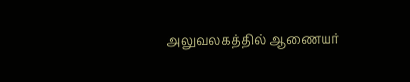அலுவலகத்தில் ஆணையர்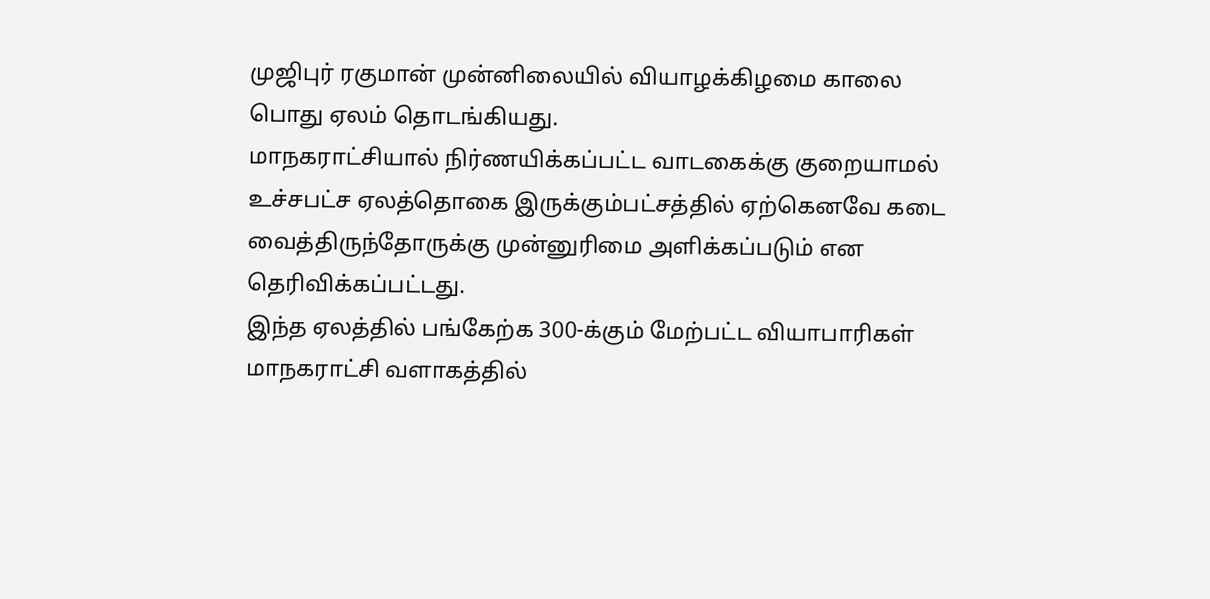முஜிபுர் ரகுமான் முன்னிலையில் வியாழக்கிழமை காலை பொது ஏலம் தொடங்கியது.
மாநகராட்சியால் நிர்ணயிக்கப்பட்ட வாடகைக்கு குறையாமல் உச்சபட்ச ஏலத்தொகை இருக்கும்பட்சத்தில் ஏற்கெனவே கடை வைத்திருந்தோருக்கு முன்னுரிமை அளிக்கப்படும் என தெரிவிக்கப்பட்டது.
இந்த ஏலத்தில் பங்கேற்க 300-க்கும் மேற்பட்ட வியாபாரிகள் மாநகராட்சி வளாகத்தில்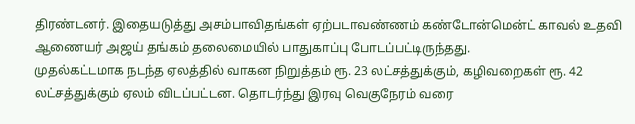திரண்டனர். இதையடுத்து அசம்பாவிதங்கள் ஏற்படாவண்ணம் கண்டோன்மென்ட் காவல் உதவி ஆணையர் அஜய் தங்கம் தலைமையில் பாதுகாப்பு போடப்பட்டிருந்தது.
முதல்கட்டமாக நடந்த ஏலத்தில் வாகன நிறுத்தம் ரூ. 23 லட்சத்துக்கும், கழிவறைகள் ரூ. 42 லட்சத்துக்கும் ஏலம் விடப்பட்டன. தொடர்ந்து இரவு வெகுநேரம் வரை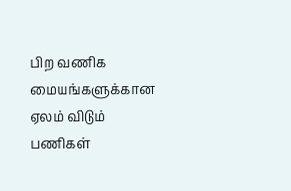பிற வணிக மையங்களுக்கான ஏலம் விடும் பணிகள்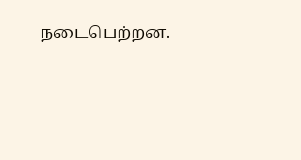நடைபெற்றன.